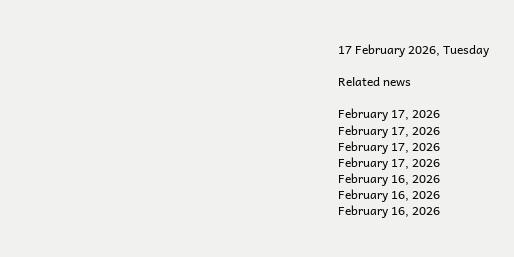17 February 2026, Tuesday

Related news

February 17, 2026
February 17, 2026
February 17, 2026
February 17, 2026
February 16, 2026
February 16, 2026
February 16, 2026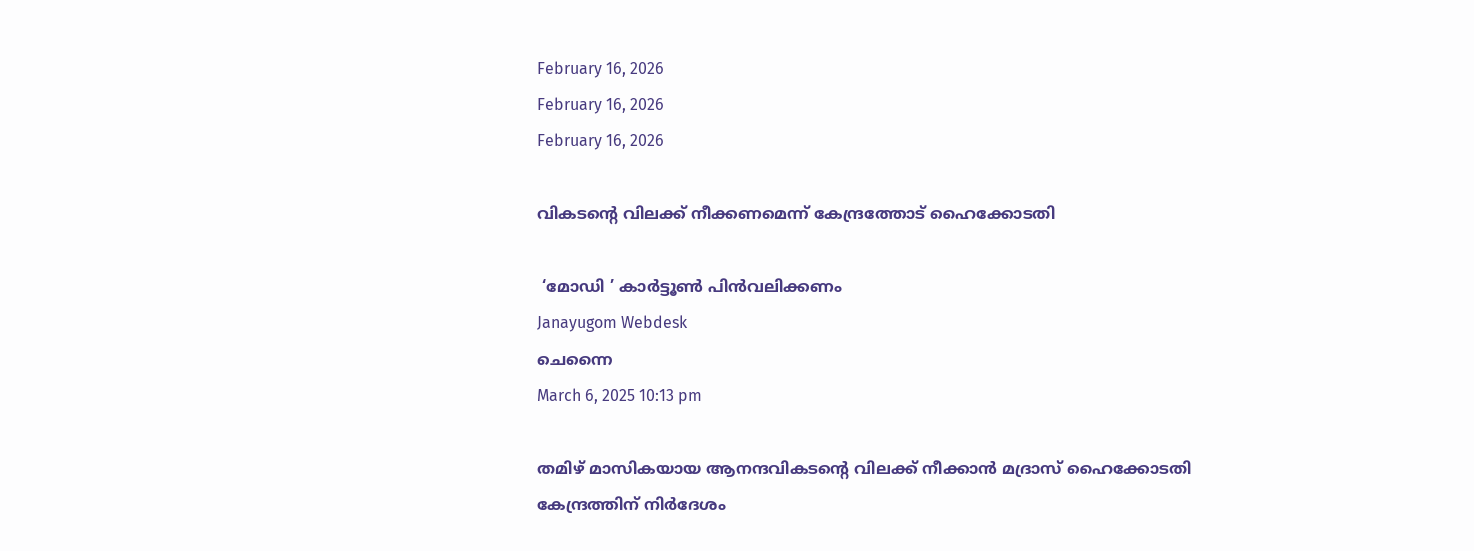February 16, 2026
February 16, 2026
February 16, 2026

വികടന്റെ വിലക്ക് നീക്കണമെന്ന് കേന്ദ്രത്തോട് ഹൈക്കോടതി

 ‘മോഡി ’ കാര്‍ട്ടൂണ്‍ പിന്‍വലിക്കണം
Janayugom Webdesk
ചെന്നൈ
March 6, 2025 10:13 pm

തമിഴ് മാസികയായ ആനന്ദവികടന്റെ വിലക്ക് നീക്കാന്‍ മദ്രാസ് ഹൈക്കോടതി കേന്ദ്രത്തിന് നിര്‍ദേശം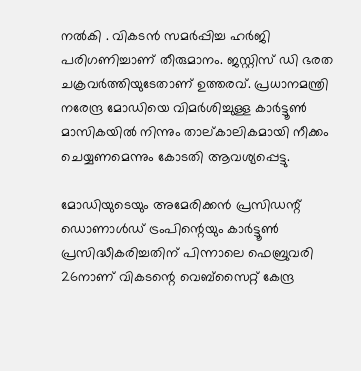നല്‍കി . വികടന്‍ സമര്‍പ്പിച്ച ഹര്‍ജി പരിഗണിച്ചാണ് തീരുമാനം. ജസ്റ്റിസ് ഡി ഭരത ചക്രവര്‍ത്തിയുടേതാണ് ഉത്തരവ്. പ്രധാനമന്ത്രി നരേന്ദ്ര മോഡിയെ വിമര്‍ശിച്ചുള്ള കാര്‍ട്ടൂണ്‍ മാസികയില്‍ നിന്നും താല്കാലികമായി നീക്കം ചെയ്യണമെന്നും കോടതി ആവശ്യപ്പെട്ടു.

മോഡിയുടെയും അമേരിക്കന്‍ പ്രസിഡന്റ് ഡൊണാള്‍ഡ് ട്രംപിന്റെയും കാര്‍ട്ടൂണ്‍ പ്രസിദ്ധീകരിച്ചതിന് പിന്നാലെ ഫെബ്രുവരി 26നാണ് വികടന്റെ വെബ്സൈറ്റ് കേന്ദ്ര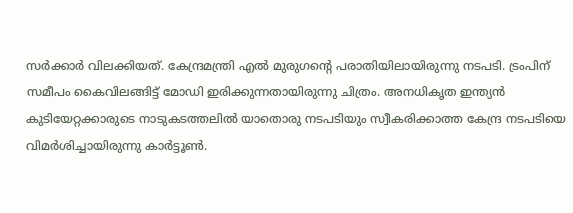സര്‍ക്കാര്‍ വിലക്കിയത്. കേന്ദ്രമന്ത്രി എല്‍ മുരുഗന്റെ പരാതിയിലായിരുന്നു നടപടി. ട്രംപിന് സമീപം കൈവിലങ്ങിട്ട് മോഡി ഇരിക്കുന്നതായിരുന്നു ചിത്രം. അനധികൃത ഇന്ത്യന്‍ കുടിയേറ്റക്കാരുടെ നാടുകടത്തലില്‍ യാതൊരു നടപടിയും സ്വീകരിക്കാത്ത കേന്ദ്ര നടപടിയെ വിമര്‍ശിച്ചായിരുന്നു കാര്‍ട്ടൂണ്‍.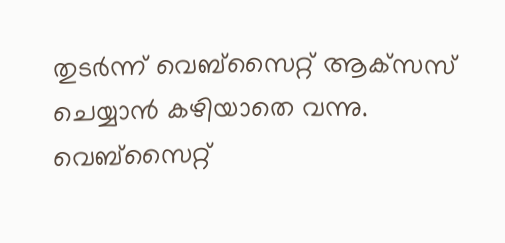തുടര്‍ന്ന് വെബ്‌സൈറ്റ് ആക്‌സസ് ചെയ്യാന്‍ കഴിയാതെ വന്നു. വെബ്‌സൈറ്റ്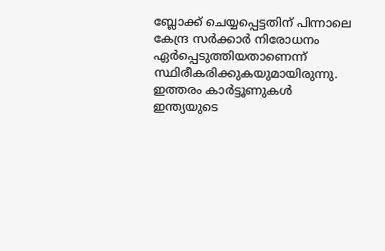ബ്ലോക്ക് ചെയ്യപ്പെട്ടതിന് പിന്നാലെ കേന്ദ്ര സര്‍ക്കാര്‍ നിരോധനം ഏര്‍പ്പെടുത്തിയതാണെന്ന് സ്ഥിരീകരിക്കുകയുമായിരുന്നു. ഇത്തരം കാര്‍ട്ടൂണുകള്‍ ഇന്ത്യയുടെ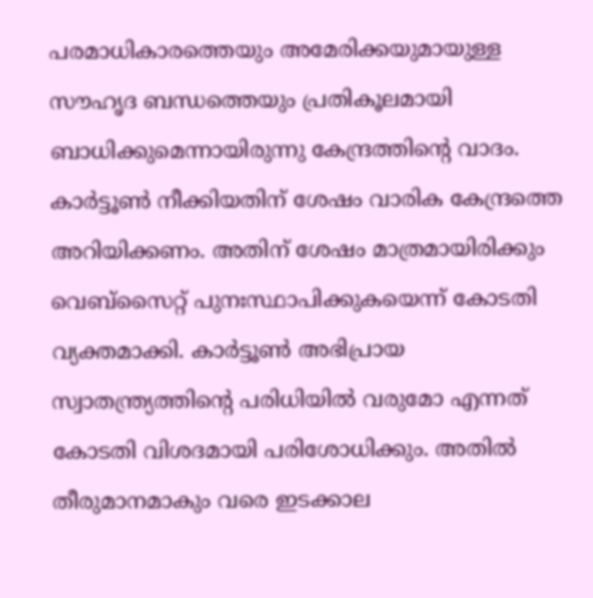പരമാധികാരത്തെയും അമേരിക്കയുമായുള്ള സൗഹൃദ ബന്ധത്തെയും പ്രതികൂലമായി ബാധിക്കുമെന്നായിരുന്നു കേന്ദ്രത്തിന്റെ വാദം.
കാർട്ടൂൺ നീക്കിയതിന് ശേഷം വാരിക കേന്ദ്രത്തെ അറിയിക്കണം. അതിന് ശേഷം മാത്രമായിരിക്കും വെബ്സൈറ്റ് പുനഃസ്ഥാപിക്കുകയെന്ന് കോടതി വ്യക്തമാക്കി. കാർട്ടൂൺ അഭിപ്രായ സ്വാതന്ത്ര്യത്തിന്റെ പരിധിയിൽ വരുമോ എന്നത് കോടതി വിശദമായി പരിശോധിക്കും. അതിൽ തീരുമാനമാകും വരെ ഇടക്കാല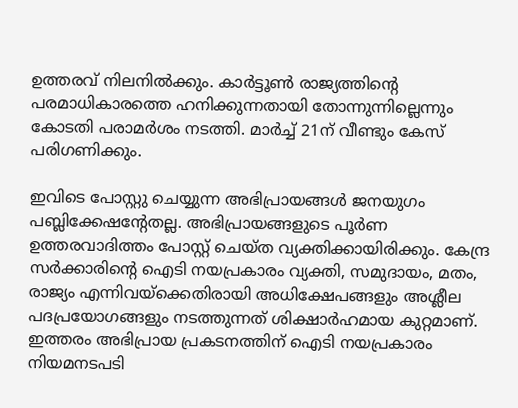ഉത്തരവ് നിലനിൽക്കും. കാർട്ടൂൺ രാജ്യത്തിന്റെ പരമാധികാരത്തെ ഹനിക്കുന്നതായി തോന്നുന്നില്ലെന്നും കോടതി പരാമർശം നടത്തി. മാർച്ച് 21ന് വീണ്ടും കേസ് പരിഗണിക്കും.

ഇവിടെ പോസ്റ്റു ചെയ്യുന്ന അഭിപ്രായങ്ങള്‍ ജനയുഗം പബ്ലിക്കേഷന്റേതല്ല. അഭിപ്രായങ്ങളുടെ പൂര്‍ണ ഉത്തരവാദിത്തം പോസ്റ്റ് ചെയ്ത വ്യക്തിക്കായിരിക്കും. കേന്ദ്ര സര്‍ക്കാരിന്റെ ഐടി നയപ്രകാരം വ്യക്തി, സമുദായം, മതം, രാജ്യം എന്നിവയ്‌ക്കെതിരായി അധിക്ഷേപങ്ങളും അശ്ലീല പദപ്രയോഗങ്ങളും നടത്തുന്നത് ശിക്ഷാര്‍ഹമായ കുറ്റമാണ്. ഇത്തരം അഭിപ്രായ പ്രകടനത്തിന് ഐടി നയപ്രകാരം നിയമനടപടി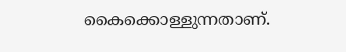കൈക്കൊള്ളുന്നതാണ്.